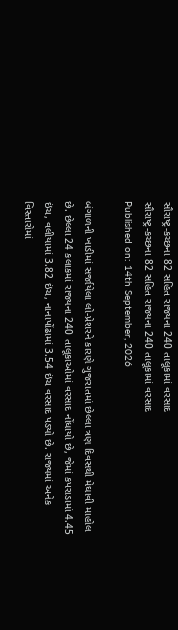સૌરાષ્ટ્ર-કચ્છના 82 સહિત રાજ્યના 240 તાલૂકામાં વરસાદ
સૌરાષ્ટ્ર-કચ્છના 82 સહિત રાજ્યના 240 તાલૂકામાં વરસાદ
Published on: 14th September, 2026

બંગાળની ખાડીમાં સર્જાયેલા લો-પ્રેશરને કારણે ગુજરાતમાં છેલ્લા ત્રણ દિવસથી મેઘાવી માહોલ છે. છેલ્લા 24 કલાકમાં રાજ્યના 240 તાલૂકાઓમાં વરસાદ નોંધાયો છે, જેમાં કપરાડામાં 4.45 ઇંચ, વલીયામાં 3.82 ઇંચ, નાનાપોંઢામાં 3.54 ઇંચ વરસાદ પડ્યો છે. રાજ્યમાં અનેક વિસ્તારોમાં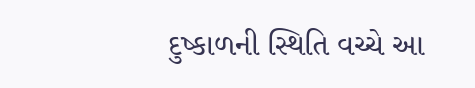દુષ્કાળની સ્થિતિ વચ્ચે આ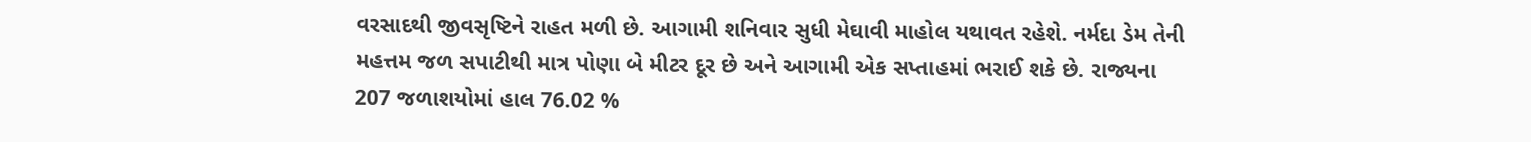વરસાદથી જીવસૃષ્ટિને રાહત મળી છે. આગામી શનિવાર સુધી મેઘાવી માહોલ યથાવત રહેશે. નર્મદા ડેમ તેની મહત્તમ જળ સપાટીથી માત્ર પોણા બે મીટર દૂર છે અને આગામી એક સપ્તાહમાં ભરાઈ શકે છે. રાજ્યના 207 જળાશયોમાં હાલ 76.02 %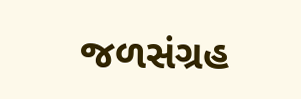જળસંગ્રહ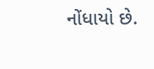નોંધાયો છે.